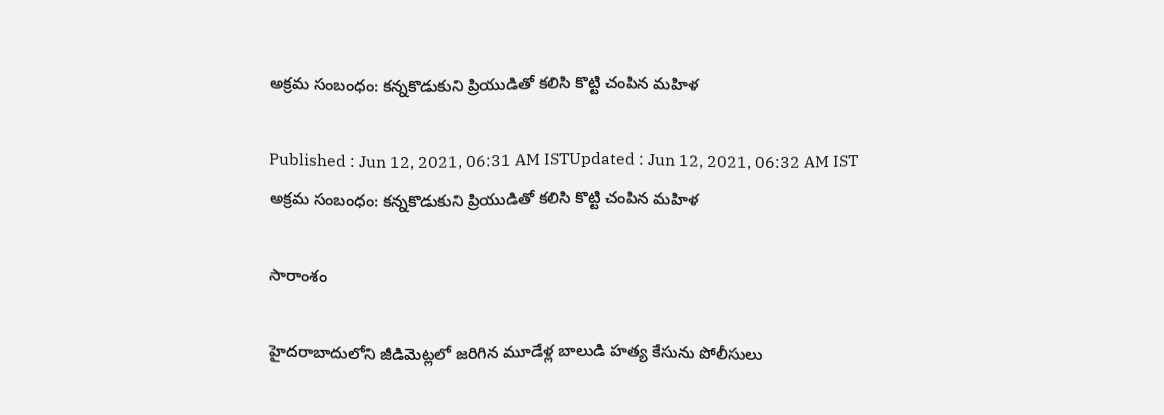అక్రమ సంబంధం: కన్నకొడుకుని ప్రియుడితో కలిసి కొట్టి చంపిన మహిళ

Published : Jun 12, 2021, 06:31 AM ISTUpdated : Jun 12, 2021, 06:32 AM IST
అక్రమ సంబంధం: కన్నకొడుకుని ప్రియుడితో కలిసి కొట్టి చంపిన మహిళ

సారాంశం

హైదరాబాదులోని జీడిమెట్లలో జరిగిన మూడేళ్ల బాలుడి హత్య కేసును పోలీసులు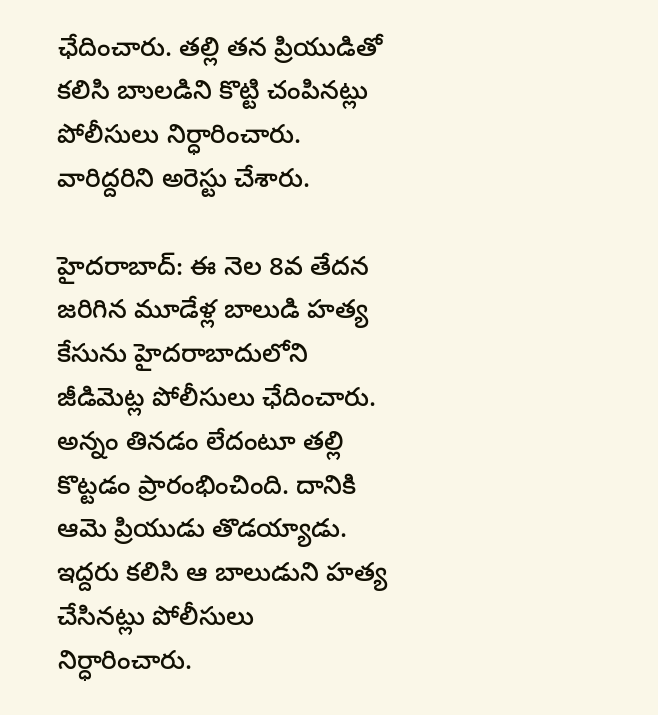ఛేదించారు. తల్లి తన ప్రియుడితో కలిసి బాులడిని కొట్టి చంపినట్లు పోలీసులు నిర్ధారించారు. వారిద్దరిని అరెస్టు చేశారు.

హైదరాబాద్: ఈ నెల 8వ తేదన జరిగిన మూడేళ్ల బాలుడి హత్య కేసును హైదరాబాదులోని జీడిమెట్ల పోలీసులు ఛేదించారు. అన్నం తినడం లేదంటూ తల్లి కొట్టడం ప్రారంభించింది. దానికి ఆమె ప్రియుడు తొడయ్యాడు. ఇద్దరు కలిసి ఆ బాలుడుని హత్య చేసినట్లు పోలీసులు నిర్ధారించారు.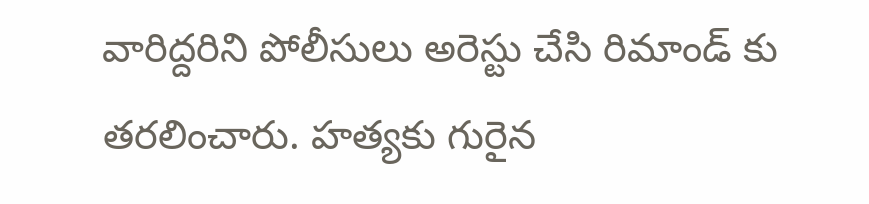వారిద్దరిని పోలీసులు అరెస్టు చేసి రిమాండ్ కు తరలించారు. హత్యకు గురైన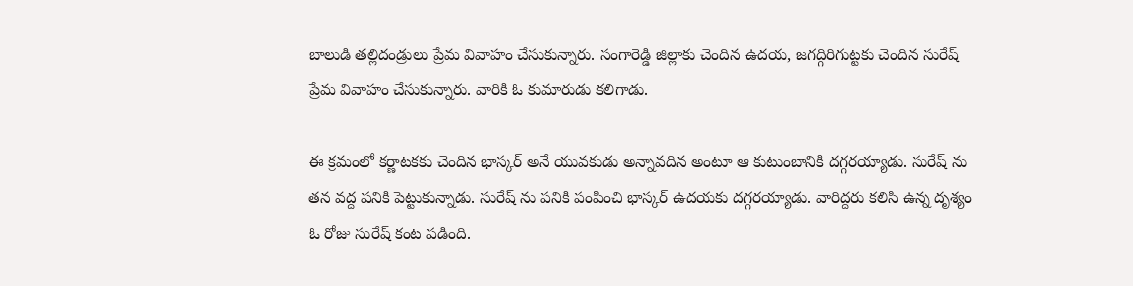బాలుడి తల్లిదండ్రులు ప్రేమ వివాహం చేసుకున్నారు. సంగారెడ్డి జిల్లాకు చెందిన ఉదయ, జగద్గిరిగుట్టకు చెందిన సురేష్ ప్రేమ వివాహం చేసుకున్నారు. వారికి ఓ కుమారుడు కలిగాడు.

ఈ క్రమంలో కర్ణాటకకు చెందిన భాస్కర్ అనే యువకుడు అన్నావదిన అంటూ ఆ కుటుంబానికి దగ్గరయ్యాడు. సురేష్ ను తన వద్ద పనికి పెట్టుకున్నాడు. సురేష్ ను పనికి పంపించి భాస్కర్ ఉదయకు దగ్గరయ్యాడు. వారిద్దరు కలిసి ఉన్న దృశ్యం ఓ రోజు సురేష్ కంట పడింది.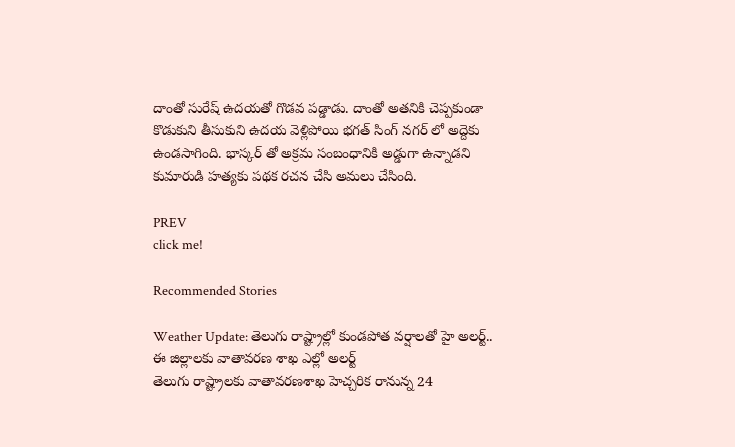దాంతో సురేష్ ఉదయతో గొడవ పడ్డాడు. దాంతో అతనికి చెప్పకుండా కొడుకుని తీసుకుని ఉదయ వెళ్లిపోయి భగత్ సింగ్ నగర్ లో అద్దెకు ఉండసాగింది. భాస్కర్ తో అక్రమ సంబంధానికి అడ్డుగా ఉన్నాడని కుమారుడి హత్యకు పథక రచన చేసి అమలు చేసింది.

PREV
click me!

Recommended Stories

Weather Update: తెలుగు రాష్ట్రాల్లో కుండపోత వర్షాలతో హై అలర్ట్.. ఈ జిల్లాలకు వాతావరణ శాఖ ఎల్లో అలర్ట్
తెలుగు రాష్ట్రాలకు వాతావరణశాఖ హెచ్చరిక రానున్న 24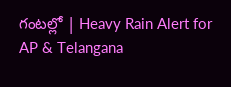గంటల్లో | Heavy Rain Alert for AP & Telangana